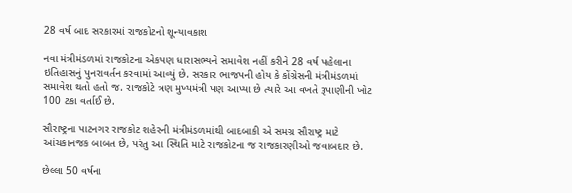28 વર્ષ બાદ સરકારમાં રાજકોટનો શૂન્યાવકાશ

નવા મંત્રીમંડળમાં રાજકોટના એકપણ ધારાસભ્યને સમાવેશ નહીં કરીને 28 વર્ષ પહેલાના ઇતિહાસનું પુનરાવર્તન કરવામાં આવ્યું છે. સરકાર ભાજપની હોય કે કોંગ્રેસની મંત્રીમંડળમાં સમાવેશ થતો હતો જ. રાજકોટે ત્રણ મુખ્યમંત્રી પણ આપ્યા છે ત્યારે આ વખતે રૂપાણીની ખોટ 100 ટકા વર્તાઈ છે.

સૌરાષ્ટ્રના પાટનગર રાજકોટ શહેરની મંત્રીમંડળમાંથી બાદબાકી એ સમગ્ર સૌરાષ્ટ્ર માટે આંચકાનજક બાબત છે, પરંતુ આ સ્થિતિ માટે રાજકોટના જ રાજકારણીઓ જવાબદાર છે.

છેલ્લા 50 વર્ષના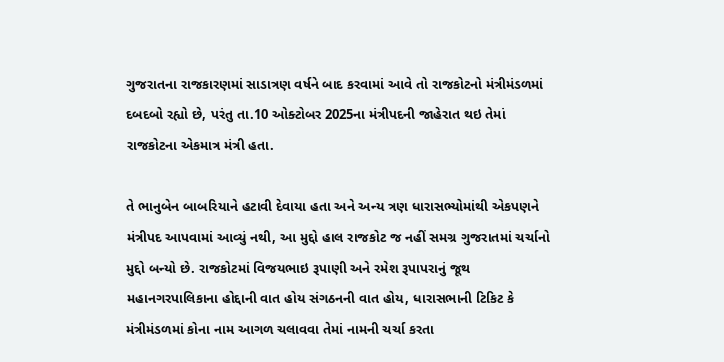ગુજરાતના રાજકારણમાં સાડાત્રણ વર્ષને બાદ કરવામાં આવે તો રાજકોટનો મંત્રીમંડળમાં દબદબો રહ્યો છે, પરંતુ તા.10 ઓક્ટોબર 2025ના મંત્રીપદની જાહેરાત થઇ તેમાં રાજકોટના એકમાત્ર મંત્રી હતા.

તે ભાનુબેન બાબરિયાને હટાવી દેવાયા હતા અને અન્ય ત્રણ ધારાસભ્યોમાંથી એકપણને મંત્રીપદ આપવામાં આવ્યું નથી, આ મુદ્દો હાલ રાજકોટ જ નહીં સમગ્ર ગુજરાતમાં ચર્ચાનો મુદ્દો બન્યો છે. રાજકોટમાં વિજયભાઇ રૂપાણી અને રમેશ રૂપાપરાનું જૂથ મહાનગરપાલિકાના હોદ્દાની વાત હોય સંગઠનની વાત હોય, ધારાસભાની ટિકિટ કે મંત્રીમંડળમાં કોના નામ આગળ ચલાવવા તેમાં નામની ચર્ચા કરતા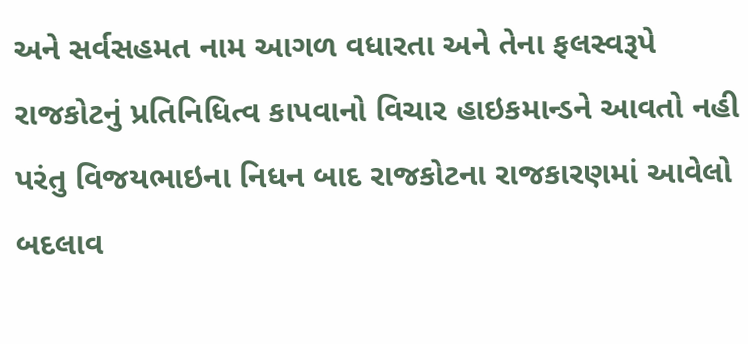અને સર્વસહમત નામ આગળ વધારતા અને તેના ફલસ્વરૂપે રાજકોટનું પ્રતિનિધિત્વ કાપવાનો વિચાર હાઇકમાન્ડને આવતો નહી પરંતુ વિજયભાઇના નિધન બાદ રાજકોટના રાજકારણમાં આવેલો બદલાવ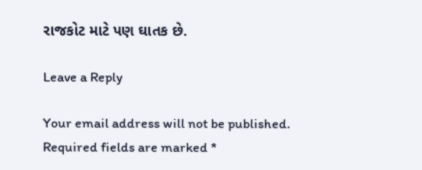રાજકોટ માટે પણ ઘાતક છે.

Leave a Reply

Your email address will not be published. Required fields are marked *